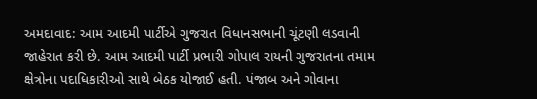અમદાવાદ: આમ આદમી પાર્ટીએ ગુજરાત વિધાનસભાની ચૂંટણી લડવાની જાહેરાત કરી છે. આમ આદમી પાર્ટી પ્રભારી ગોપાલ રાયની ગુજરાતના તમામ ક્ષેત્રોના પદાધિકારીઓ સાથે બેઠક યોજાઈ હતી. પંજાબ અને ગોવાના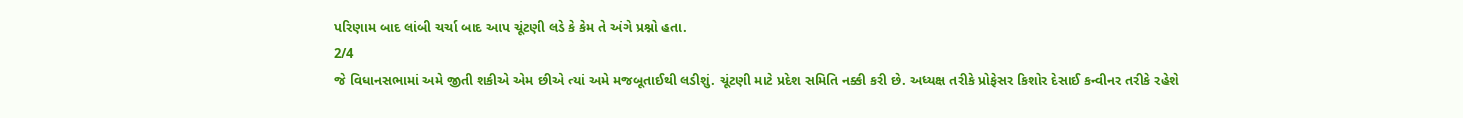પરિણામ બાદ લાંબી ચર્ચા બાદ આપ ચૂંટણી લડે કે કેમ તે અંગે પ્રશ્નો હતા.
2/4
જે વિધાનસભામાં અમે જીતી શકીએ એમ છીએ ત્યાં અમે મજબૂતાઈથી લડીશું. ચૂંટણી માટે પ્રદેશ સમિતિ નક્કી કરી છે. અધ્યક્ષ તરીકે પ્રોફેસર કિશોર દેસાઈ કન્વીનર તરીકે રહેશે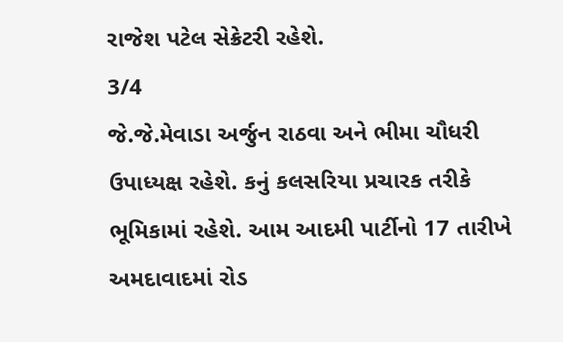રાજેશ પટેલ સેક્રેટરી રહેશે.
3/4
જે.જે.મેવાડા અર્જુન રાઠવા અને ભીમા ચૌધરી ઉપાધ્યક્ષ રહેશે. કનું કલસરિયા પ્રચારક તરીકે ભૂમિકામાં રહેશે. આમ આદમી પાર્ટીનો 17 તારીખે અમદાવાદમાં રોડ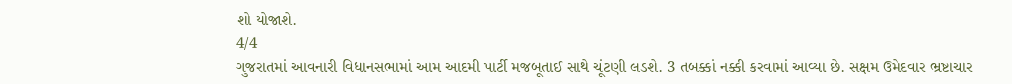શો યોજાશે.
4/4
ગુજરાતમાં આવનારી વિધાનસભામાં આમ આદમી પાર્ટી મજબૂતાઈ સાથે ચૂંટણી લડશે. 3 તબક્કાં નક્કી કરવામાં આવ્યા છે. સક્ષમ ઉમેદવાર ભ્રષ્ટાચાર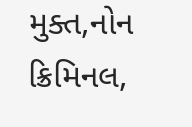મુક્ત,નોન ક્રિમિનલ,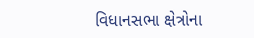વિધાનસભા ક્ષેત્રોના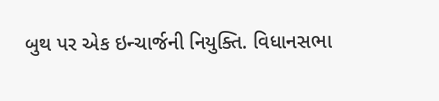બુથ પર એક ઇન્ચાર્જની નિયુક્તિ. વિધાનસભા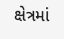ક્ષેત્રમાં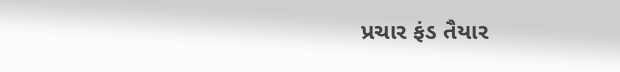પ્રચાર ફંડ તૈયાર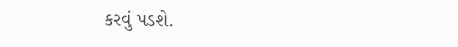કરવું પડશે.